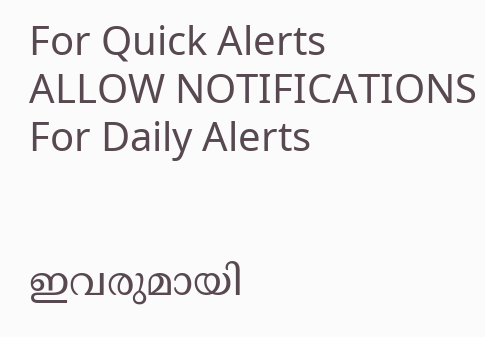For Quick Alerts
ALLOW NOTIFICATIONS
For Daily Alerts


ഇവരുമായി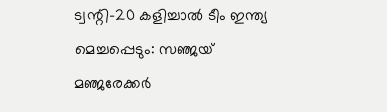ട്വന്റി-20 കളിച്ചാല്‍ ടീം ഇന്ത്യ മെച്ചപ്പെടും: സഞ്ജയ് മഞ്ജരേക്കര്‍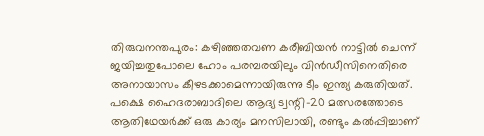തിരുവനന്തപുരം: കഴിഞ്ഞതവണ കരീബിയന്‍ നാട്ടില്‍ ചെന്ന് ജയിച്ചതുപോലെ ഹോം പരമ്പരയിലും വിന്‍ഡീസിനെതിരെ അനായാസം കീഴടക്കാമെന്നായിരുന്നു ടീം ഇന്ത്യ കരുതിയത്. പക്ഷെ ഹൈദരാബാദിലെ ആദ്യ ട്വന്റി-20 മത്സരത്തോടെ ആതിഥേയര്‍ക്ക് ഒരു കാര്യം മനസിലായി, രണ്ടും കല്‍പ്പിച്ചാണ്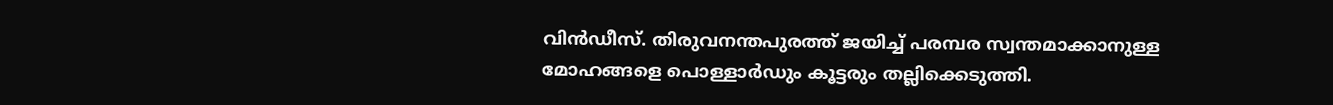വിന്‍ഡീസ്. തിരുവനന്തപുരത്ത് ജയിച്ച് പരമ്പര സ്വന്തമാക്കാനുള്ള മോഹങ്ങളെ പൊള്ളാര്‍ഡും കൂട്ടരും തല്ലിക്കെടുത്തി.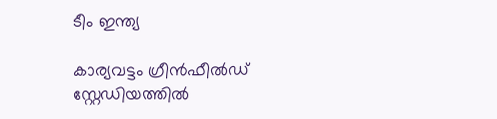ടീം ഇന്ത്യ

കാര്യവട്ടം ഗ്രീന്‍ഫീല്‍ഡ് സ്റ്റേഡിയത്തില്‍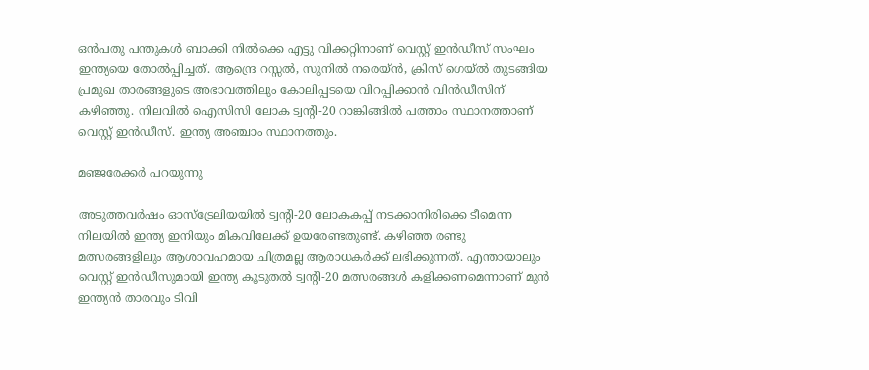ഒന്‍പതു പന്തുകള്‍ ബാക്കി നില്‍ക്കെ എട്ടു വിക്കറ്റിനാണ് വെസ്റ്റ് ഇന്‍ഡീസ് സംഘം ഇന്ത്യയെ തോല്‍പ്പിച്ചത്. ആന്ദ്രെ റസ്സല്‍, സുനില്‍ നരെയ്ന്‍, ക്രിസ് ഗെയ്ല്‍ തുടങ്ങിയ പ്രമുഖ താരങ്ങളുടെ അഭാവത്തിലും കോലിപ്പടയെ വിറപ്പിക്കാന്‍ വിന്‍ഡീസിന് കഴിഞ്ഞു. നിലവില്‍ ഐസിസി ലോക ട്വന്റി-20 റാങ്കിങ്ങില്‍ പത്താം സ്ഥാനത്താണ് വെസ്റ്റ് ഇന്‍ഡീസ്. ഇന്ത്യ അഞ്ചാം സ്ഥാനത്തും.

മഞ്ജരേക്കർ പറയുന്നു

അടുത്തവര്‍ഷം ഓസ്‌ട്രേലിയയില്‍ ട്വന്റി-20 ലോകകപ്പ് നടക്കാനിരിക്കെ ടീമെന്ന നിലയില്‍ ഇന്ത്യ ഇനിയും മികവിലേക്ക് ഉയരേണ്ടതുണ്ട്. കഴിഞ്ഞ രണ്ടു മത്സരങ്ങളിലും ആശാവഹമായ ചിത്രമല്ല ആരാധകര്‍ക്ക് ലഭിക്കുന്നത്. എന്തായാലും വെസ്റ്റ് ഇന്‍ഡീസുമായി ഇന്ത്യ കൂടുതല്‍ ട്വന്റി-20 മത്സരങ്ങള്‍ കളിക്കണമെന്നാണ് മുന്‍ ഇന്ത്യന്‍ താരവും ടിവി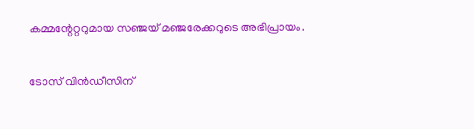കമ്മന്റേറ്ററുമായ സഞ്ജയ് മഞ്ജരേക്കറുടെ അഭിപ്രായം.

ടോസ് വിൻഡീസിന്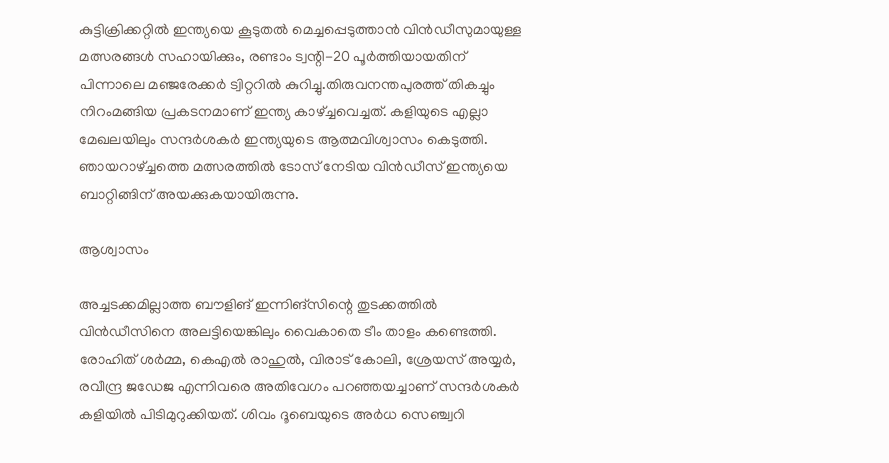കുട്ടിക്രിക്കറ്റില്‍ ഇന്ത്യയെ കൂടുതല്‍ മെച്ചപ്പെടുത്താന്‍ വിന്‍ഡീസുമായുള്ള മത്സരങ്ങള്‍ സഹായിക്കും, രണ്ടാം ട്വന്റി-20 പൂര്‍ത്തിയായതിന് പിന്നാലെ മഞ്ജരേക്കര്‍ ട്വിറ്ററില്‍ കുറിച്ചു.തിരുവനന്തപുരത്ത് തികച്ചും നിറംമങ്ങിയ പ്രകടനമാണ് ഇന്ത്യ കാഴ്ച്ചവെച്ചത്. കളിയുടെ എല്ലാ മേഖലയിലും സന്ദര്‍ശകര്‍ ഇന്ത്യയുടെ ആത്മവിശ്വാസം കെടുത്തി. ഞായറാഴ്ച്ചത്തെ മത്സരത്തില്‍ ടോസ് നേടിയ വിന്‍ഡീസ് ഇന്ത്യയെ ബാറ്റിങ്ങിന് അയക്കുകയായിരുന്നു.

ആശ്വാസം

അച്ചടക്കമില്ലാത്ത ബൗളിങ് ഇന്നിങ്‌സിന്റെ തുടക്കത്തില്‍ വിന്‍ഡീസിനെ അലട്ടിയെങ്കിലും വൈകാതെ ടീം താളം കണ്ടെത്തി. രോഹിത് ശര്‍മ്മ, കെഎല്‍ രാഹുല്‍, വിരാട് കോലി, ശ്രേയസ് അയ്യര്‍, രവീന്ദ്ര ജഡേജ എന്നിവരെ അതിവേഗം പറഞ്ഞയച്ചാണ് സന്ദര്‍ശകര്‍ കളിയില്‍ പിടിമുറുക്കിയത്. ശിവം ദൂബെയുടെ അര്‍ധ സെഞ്ച്വറി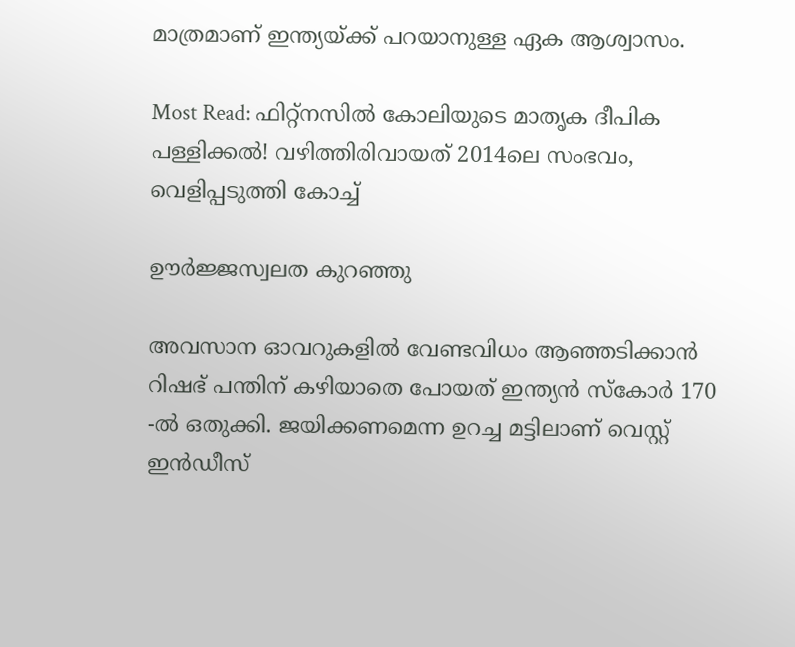മാത്രമാണ് ഇന്ത്യയ്ക്ക് പറയാനുള്ള ഏക ആശ്വാസം.

Most Read: ഫിറ്റ്‌നസില്‍ കോലിയുടെ മാതൃക ദീപിക പള്ളിക്കല്‍! വഴിത്തിരിവായത് 2014ലെ സംഭവം, വെളിപ്പടുത്തി കോച്ച്

ഊർജ്ജസ്വലത കുറഞ്ഞു

അവസാന ഓവറുകളില്‍ വേണ്ടവിധം ആഞ്ഞടിക്കാന്‍ റിഷഭ് പന്തിന് കഴിയാതെ പോയത് ഇന്ത്യന്‍ സ്‌കോര്‍ 170 -ല്‍ ഒതുക്കി. ജയിക്കണമെന്ന ഉറച്ച മട്ടിലാണ് വെസ്റ്റ് ഇന്‍ഡീസ്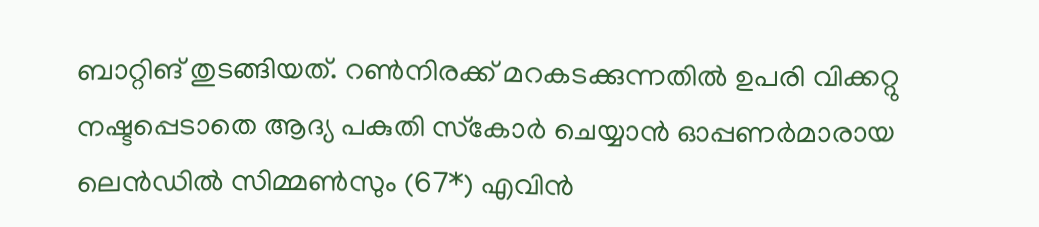ബാറ്റിങ് തുടങ്ങിയത്. റണ്‍നിരക്ക് മറകടക്കുന്നതില്‍ ഉപരി വിക്കറ്റു നഷ്ടപ്പെടാതെ ആദ്യ പകുതി സ്‌കോര്‍ ചെയ്യാന്‍ ഓപ്പണര്‍മാരായ ലെന്‍ഡില്‍ സിമ്മണ്‍സും (67*) എവിന്‍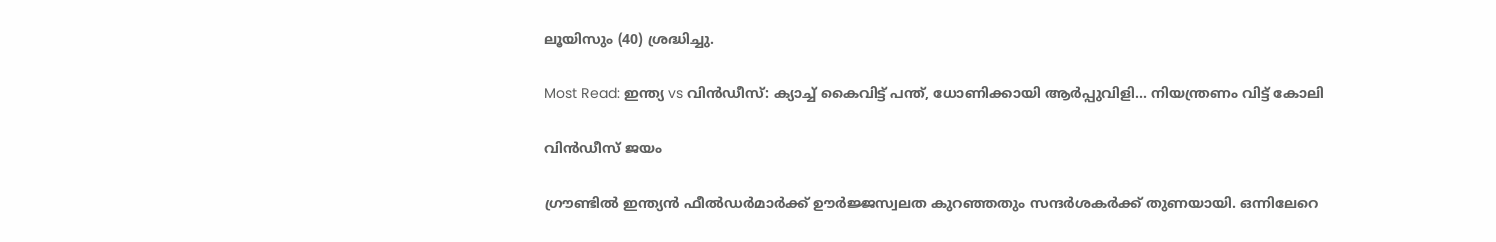ലൂയിസും (40) ശ്രദ്ധിച്ചു.

Most Read: ഇന്ത്യ vs വിന്‍ഡീസ്: ക്യാച്ച് കൈവിട്ട് പന്ത്, ധോണിക്കായി ആര്‍പ്പുവിളി... നിയന്ത്രണം വിട്ട് കോലി

വിൻഡീസ് ജയം

ഗ്രൗണ്ടില്‍ ഇന്ത്യന്‍ ഫീല്‍ഡര്‍മാര്‍ക്ക് ഊര്‍ജ്ജസ്വലത കുറഞ്ഞതും സന്ദര്‍ശകര്‍ക്ക് തുണയായി. ഒന്നിലേറെ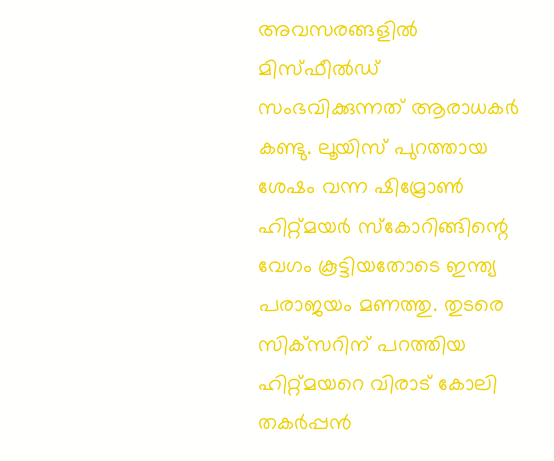അവസരങ്ങളില്‍ മിസ്ഫീല്‍ഡ് സംഭവിക്കുന്നത് ആരാധകര്‍ കണ്ടു. ലൂയിസ് പുറത്തായ ശേഷം വന്ന ഷിമ്രോണ്‍ ഹിറ്റ്മയര്‍ സ്‌കോറിങ്ങിന്റെ വേഗം കൂട്ടിയതോടെ ഇന്ത്യ പരാജയം മണത്തു. തുടരെ സിക്‌സറിന് പറത്തിയ ഹിറ്റ്മയറെ വിരാട് കോലി തകര്‍പ്പന്‍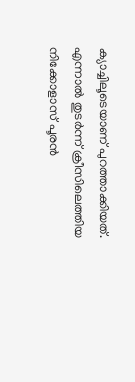ക്യാച്ചിലൂടെയാണ് പുറത്താക്കിയത്. എന്നാല്‍ തുടര്‍ന്ന് ക്രീസിലെത്തിയ നിക്കോളാസ് പൂരന്‍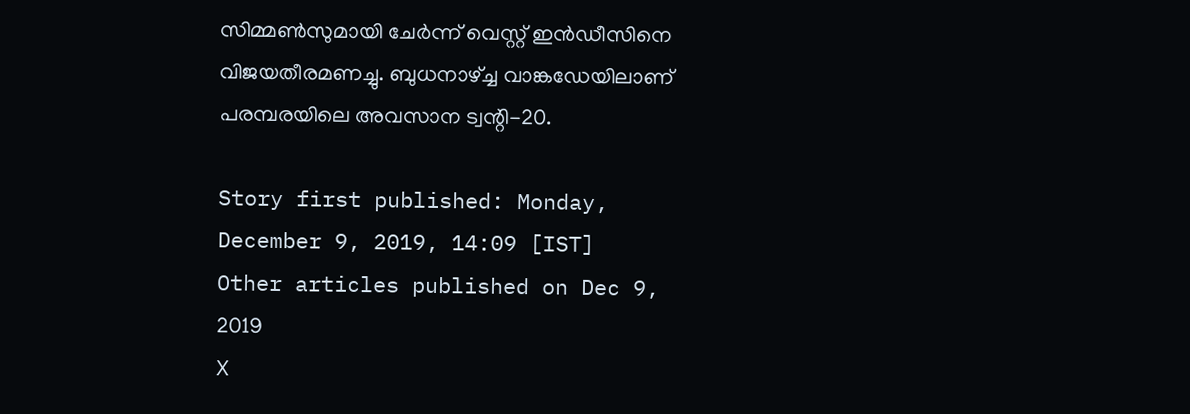സിമ്മണ്‍സുമായി ചേര്‍ന്ന് വെസ്റ്റ് ഇന്‍ഡീസിനെ വിജയതീരമണച്ചു. ബുധനാഴ്ച്ച വാങ്കഡേയിലാണ് പരമ്പരയിലെ അവസാന ട്വന്റി-20.

Story first published: Monday, December 9, 2019, 14:09 [IST]
Other articles published on Dec 9, 2019
X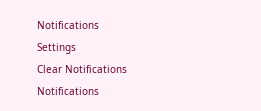Notifications
Settings
Clear Notifications
Notifications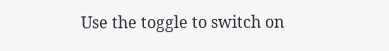Use the toggle to switch on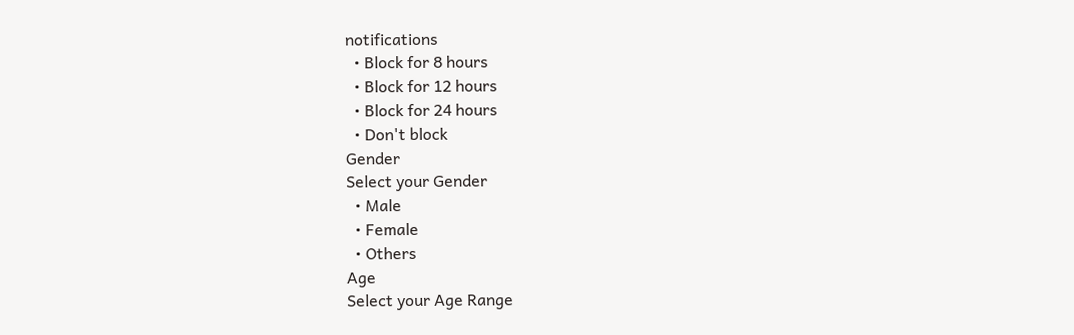notifications
  • Block for 8 hours
  • Block for 12 hours
  • Block for 24 hours
  • Don't block
Gender
Select your Gender
  • Male
  • Female
  • Others
Age
Select your Age Range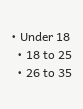• Under 18
  • 18 to 25
  • 26 to 35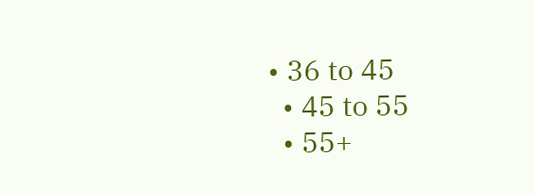• 36 to 45
  • 45 to 55
  • 55+